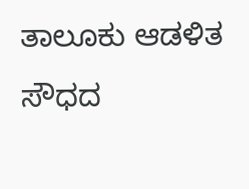ತಾಲೂಕು ಆಡಳಿತ ಸೌಧದ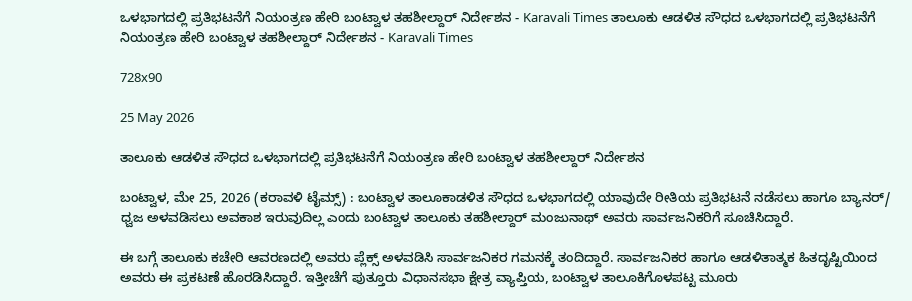ಒಳಭಾಗದಲ್ಲಿ ಪ್ರತಿಭಟನೆಗೆ ನಿಯಂತ್ರಣ ಹೇರಿ ಬಂಟ್ವಾಳ ತಹಶೀಲ್ದಾರ್ ನಿರ್ದೇಶನ - Karavali Times ತಾಲೂಕು ಆಡಳಿತ ಸೌಧದ ಒಳಭಾಗದಲ್ಲಿ ಪ್ರತಿಭಟನೆಗೆ ನಿಯಂತ್ರಣ ಹೇರಿ ಬಂಟ್ವಾಳ ತಹಶೀಲ್ದಾರ್ ನಿರ್ದೇಶನ - Karavali Times

728x90

25 May 2026

ತಾಲೂಕು ಆಡಳಿತ ಸೌಧದ ಒಳಭಾಗದಲ್ಲಿ ಪ್ರತಿಭಟನೆಗೆ ನಿಯಂತ್ರಣ ಹೇರಿ ಬಂಟ್ವಾಳ ತಹಶೀಲ್ದಾರ್ ನಿರ್ದೇಶನ

ಬಂಟ್ವಾಳ, ಮೇ 25, 2026 (ಕರಾವಳಿ ಟೈಮ್ಸ್) : ಬಂಟ್ವಾಳ ತಾಲೂಕಾಡಳಿತ ಸೌಧದ ಒಳಭಾಗದಲ್ಲಿ ಯಾವುದೇ ರೀತಿಯ ಪ್ರತಿಭಟನೆ ನಡೆಸಲು ಹಾಗೂ ಬ್ಯಾನರ್/ ಧ್ವಜ ಅಳವಡಿಸಲು ಅವಕಾಶ ಇರುವುದಿಲ್ಲ ಎಂದು ಬಂಟ್ವಾಳ ತಾಲೂಕು ತಹಶೀಲ್ದಾರ್ ಮಂಜುನಾಥ್ ಅವರು ಸಾರ್ವಜನಿಕರಿಗೆ ಸೂಚಿಸಿದ್ದಾರೆ.

ಈ ಬಗ್ಗೆ ತಾಲೂಕು ಕಚೇರಿ ಆವರಣದಲ್ಲಿ ಅವರು ಪ್ಲೆಕ್ಸ್ ಅಳವಡಿಸಿ ಸಾರ್ವಜನಿಕರ ಗಮನಕ್ಕೆ ತಂದಿದ್ದಾರೆ. ಸಾರ್ವಜನಿಕರ ಹಾಗೂ ಆಡಳಿತಾತ್ಮಕ ಹಿತದೃಷ್ಟಿಯಿಂದ ಅವರು ಈ ಪ್ರಕಟಣೆ ಹೊರಡಿಸಿದ್ದಾರೆ. ಇತ್ತೀಚೆಗೆ ಪುತ್ತೂರು ವಿಧಾನಸಭಾ ಕ್ಷೇತ್ರ ವ್ಯಾಪ್ತಿಯ, ಬಂಟ್ವಾಳ ತಾಲೂಕಿಗೊಳಪಟ್ಟ ಮೂರು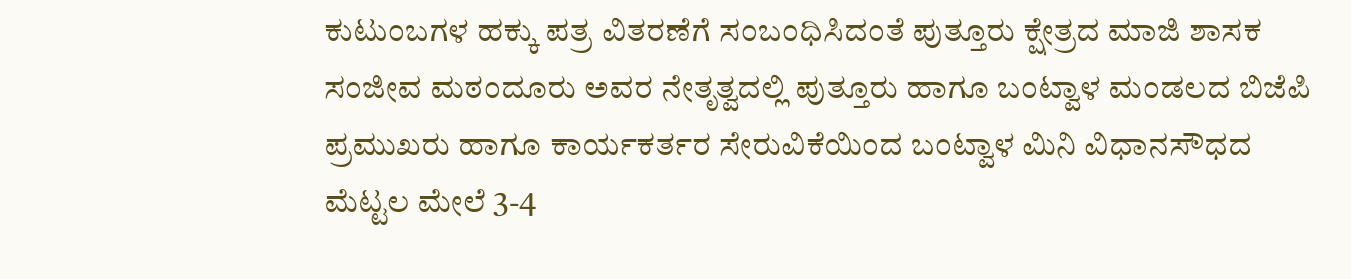ಕುಟುಂಬಗಳ ಹಕ್ಕು ಪತ್ರ ವಿತರಣೆಗೆ ಸಂಬಂಧಿಸಿದಂತೆ ಪುತ್ತೂರು ಕ್ಷೇತ್ರದ ಮಾಜಿ ಶಾಸಕ ಸಂಜೀವ ಮಠಂದೂರು ಅವರ ನೇತೃತ್ವದಲ್ಲಿ ಪುತ್ತೂರು ಹಾಗೂ ಬಂಟ್ವಾಳ ಮಂಡಲದ ಬಿಜೆಪಿ ಪ್ರಮುಖರು ಹಾಗೂ ಕಾರ್ಯಕರ್ತರ ಸೇರುವಿಕೆಯಿಂದ ಬಂಟ್ವಾಳ ಮಿನಿ ವಿಧಾನಸೌಧದ ಮೆಟ್ಟಲ ಮೇಲೆ 3-4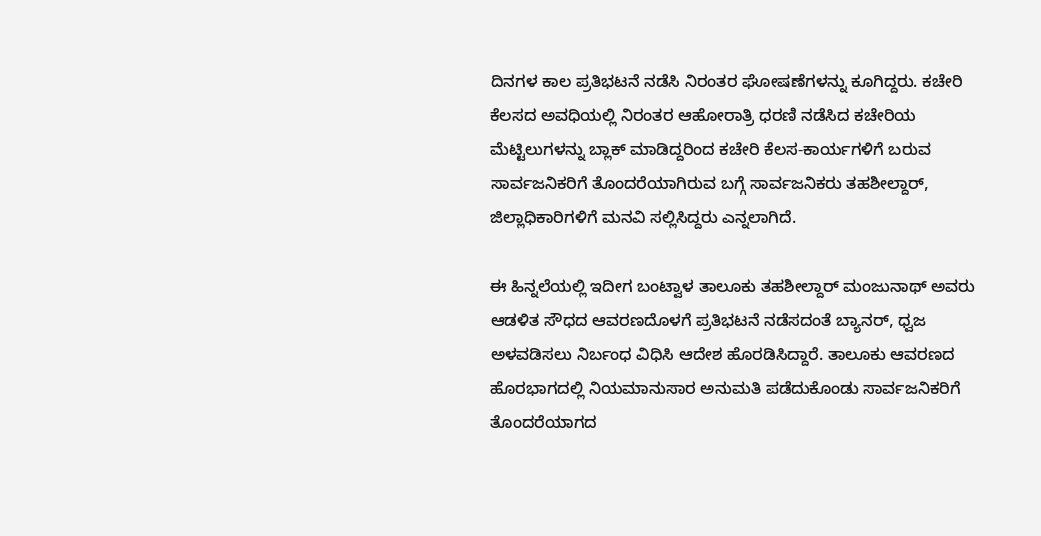ದಿನಗಳ ಕಾಲ ಪ್ರತಿಭಟನೆ ನಡೆಸಿ ನಿರಂತರ ಘೋಷಣೆಗಳನ್ನು ಕೂಗಿದ್ದರು. ಕಚೇರಿ ಕೆಲಸದ ಅವಧಿಯಲ್ಲಿ ನಿರಂತರ ಆಹೋರಾತ್ರಿ ಧರಣಿ ನಡೆಸಿದ ಕಚೇರಿಯ ಮೆಟ್ಟಿಲುಗಳನ್ನು ಬ್ಲಾಕ್ ಮಾಡಿದ್ದರಿಂದ ಕಚೇರಿ ಕೆಲಸ-ಕಾರ್ಯಗಳಿಗೆ ಬರುವ ಸಾರ್ವಜನಿಕರಿಗೆ ತೊಂದರೆಯಾಗಿರುವ ಬಗ್ಗೆ ಸಾರ್ವಜನಿಕರು ತಹಶೀಲ್ದಾರ್, ಜಿಲ್ಲಾಧಿಕಾರಿಗಳಿಗೆ ಮನವಿ ಸಲ್ಲಿಸಿದ್ದರು ಎನ್ನಲಾಗಿದೆ.

ಈ ಹಿನ್ನಲೆಯಲ್ಲಿ ಇದೀಗ ಬಂಟ್ವಾಳ ತಾಲೂಕು ತಹಶೀಲ್ದಾರ್ ಮಂಜುನಾಥ್ ಅವರು ಆಡಳಿತ ಸೌಧದ ಆವರಣದೊಳಗೆ ಪ್ರತಿಭಟನೆ ನಡೆಸದಂತೆ ಬ್ಯಾನರ್, ಧ್ವಜ ಅಳವಡಿಸಲು ನಿರ್ಬಂಧ ವಿಧಿಸಿ ಆದೇಶ ಹೊರಡಿಸಿದ್ದಾರೆ. ತಾಲೂಕು ಆವರಣದ ಹೊರಭಾಗದಲ್ಲಿ ನಿಯಮಾನುಸಾರ ಅನುಮತಿ ಪಡೆದುಕೊಂಡು ಸಾರ್ವಜನಿಕರಿಗೆ ತೊಂದರೆಯಾಗದ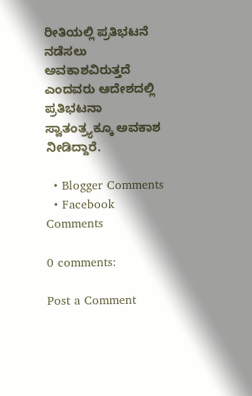ರೀತಿಯಲ್ಲಿ ಪ್ರತಿಭಟನೆ ನಡೆಸಲು ಅವಕಾಶವಿರುತ್ತದೆ ಎಂದವರು ಆದೇಶದಲ್ಲಿ ಪ್ರತಿಭಟನಾ ಸ್ವಾತಂತ್ರ್ಯಕ್ಕೂ ಅವಕಾಶ ನೀಡಿದ್ದಾರೆ.

  • Blogger Comments
  • Facebook Comments

0 comments:

Post a Comment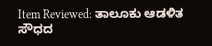Item Reviewed: ತಾಲೂಕು ಆಡಳಿತ ಸೌಧದ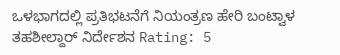ಒಳಭಾಗದಲ್ಲಿ ಪ್ರತಿಭಟನೆಗೆ ನಿಯಂತ್ರಣ ಹೇರಿ ಬಂಟ್ವಾಳ ತಹಶೀಲ್ದಾರ್ ನಿರ್ದೇಶನ Rating: 5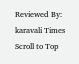Reviewed By: karavali Times
Scroll to Top